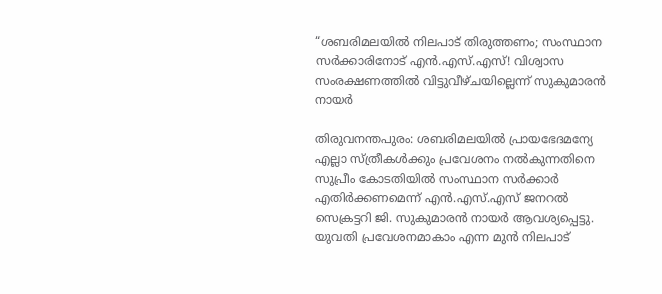“ശബരിമലയിൽ നിലപാട് തിരുത്തണം; സംസ്ഥാന സർക്കാരിനോട് എൻ.എസ്.എസ്! വിശ്വാസ സംരക്ഷണത്തിൽ വിട്ടുവീഴ്ചയില്ലെന്ന് സുകുമാരൻ നായർ

തിരുവനന്തപുരം: ശബരിമലയിൽ പ്രായഭേദമന്യേ എല്ലാ സ്ത്രീകൾക്കും പ്രവേശനം നൽകുന്നതിനെ സുപ്രീം കോടതിയിൽ സംസ്ഥാന സർക്കാർ എതിർക്കണമെന്ന് എൻ.എസ്.എസ് ജനറൽ സെക്രട്ടറി ജി. സുകുമാരൻ നായർ ആവശ്യപ്പെട്ടു. യുവതി പ്രവേശനമാകാം എന്ന മുൻ നിലപാട്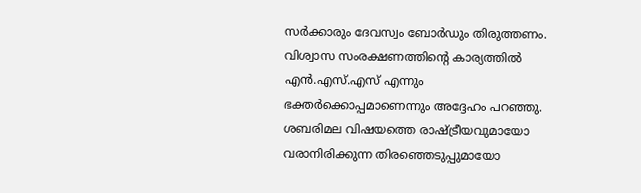സർക്കാരും ദേവസ്വം ബോർഡും തിരുത്തണം. വിശ്വാസ സംരക്ഷണത്തിന്റെ കാര്യത്തിൽ എൻ.എസ്.എസ് എന്നും ഭക്തർക്കൊപ്പമാണെന്നും അദ്ദേഹം പറഞ്ഞു. ശബരിമല വിഷയത്തെ രാഷ്ട്രീയവുമായോ വരാനിരിക്കുന്ന തിരഞ്ഞെടുപ്പുമായോ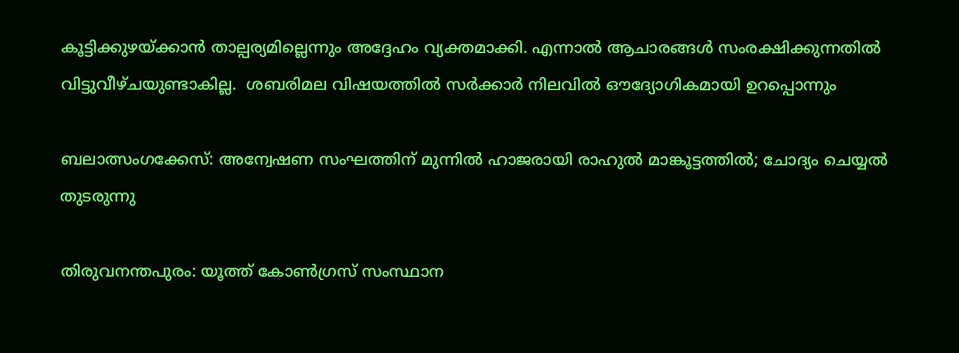കൂട്ടിക്കുഴയ്ക്കാൻ താല്പര്യമില്ലെന്നും അദ്ദേഹം വ്യക്തമാക്കി. എന്നാൽ ആചാരങ്ങൾ സംരക്ഷിക്കുന്നതിൽ വിട്ടുവീഴ്ചയുണ്ടാകില്ല.  ശബരിമല വിഷയത്തിൽ സർക്കാർ നിലവിൽ ഔദ്യോഗികമായി ഉറപ്പൊന്നും

ബലാത്സംഗക്കേസ്: അന്വേഷണ സംഘത്തിന് മുന്നിൽ ഹാജരായി രാഹുൽ മാങ്കൂട്ടത്തിൽ; ചോദ്യം ചെയ്യൽ തുടരുന്നു

തിരുവനന്തപുരം: യൂത്ത് കോൺഗ്രസ് സംസ്ഥാന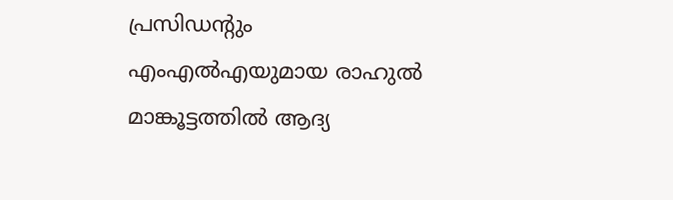പ്രസിഡന്റും എംഎൽഎയുമായ രാഹുൽ മാങ്കൂട്ടത്തിൽ ആദ്യ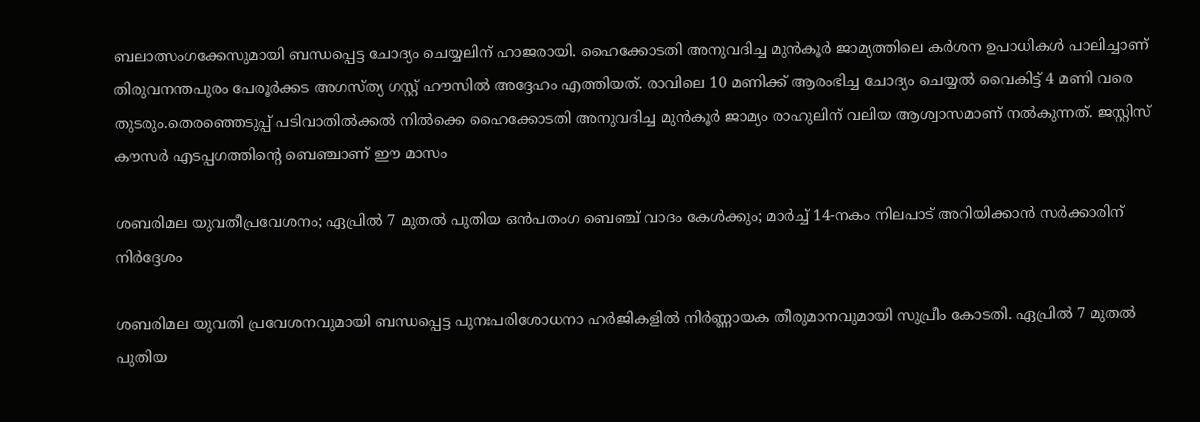ബലാത്സംഗക്കേസുമായി ബന്ധപ്പെട്ട ചോദ്യം ചെയ്യലിന് ഹാജരായി. ഹൈക്കോടതി അനുവദിച്ച മുൻകൂർ ജാമ്യത്തിലെ കർശന ഉപാധികൾ പാലിച്ചാണ് തിരുവനന്തപുരം പേരൂർക്കട അഗസ്ത്യ ഗസ്റ്റ് ഹൗസിൽ അദ്ദേഹം എത്തിയത്. രാവിലെ 10 മണിക്ക് ആരംഭിച്ച ചോദ്യം ചെയ്യൽ വൈകിട്ട് 4 മണി വരെ തുടരും.തെരഞ്ഞെടുപ്പ് പടിവാതിൽക്കൽ നിൽക്കെ ഹൈക്കോടതി അനുവദിച്ച മുൻകൂർ ജാമ്യം രാഹുലിന് വലിയ ആശ്വാസമാണ് നൽകുന്നത്. ജസ്റ്റിസ് കൗസർ എടപ്പഗത്തിന്റെ ബെഞ്ചാണ് ഈ മാസം

ശബരിമല യുവതീപ്രവേശനം; ഏപ്രില്‍ 7 മുതല്‍ പുതിയ ഒന്‍പതംഗ ബെഞ്ച് വാദം കേള്‍ക്കും; മാര്‍ച്ച് 14-നകം നിലപാട് അറിയിക്കാന്‍ സര്‍ക്കാരിന് നിര്‍ദ്ദേശം

ശബരിമല യുവതി പ്രവേശനവുമായി ബന്ധപ്പെട്ട പുനഃപരിശോധനാ ഹർജികളിൽ നിർണ്ണായക തീരുമാനവുമായി സുപ്രീം കോടതി. ഏപ്രിൽ 7 മുതൽ പുതിയ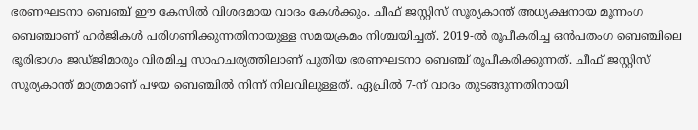ഭരണഘടനാ ബെഞ്ച് ഈ കേസിൽ വിശദമായ വാദം കേൾക്കും. ചീഫ് ജസ്റ്റിസ് സൂര്യകാന്ത് അധ്യക്ഷനായ മൂന്നംഗ ബെഞ്ചാണ് ഹർജികൾ പരിഗണിക്കുന്നതിനായുള്ള സമയക്രമം നിശ്ചയിച്ചത്. 2019-ൽ രൂപീകരിച്ച ഒൻപതംഗ ബെഞ്ചിലെ ഭൂരിഭാഗം ജഡ്ജിമാരും വിരമിച്ച സാഹചര്യത്തിലാണ് പുതിയ ഭരണഘടനാ ബെഞ്ച് രൂപീകരിക്കുന്നത്. ചീഫ് ജസ്റ്റിസ് സൂര്യകാന്ത് മാത്രമാണ് പഴയ ബെഞ്ചിൽ നിന്ന് നിലവിലുള്ളത്. ഏപ്രിൽ 7-ന് വാദം തുടങ്ങുന്നതിനായി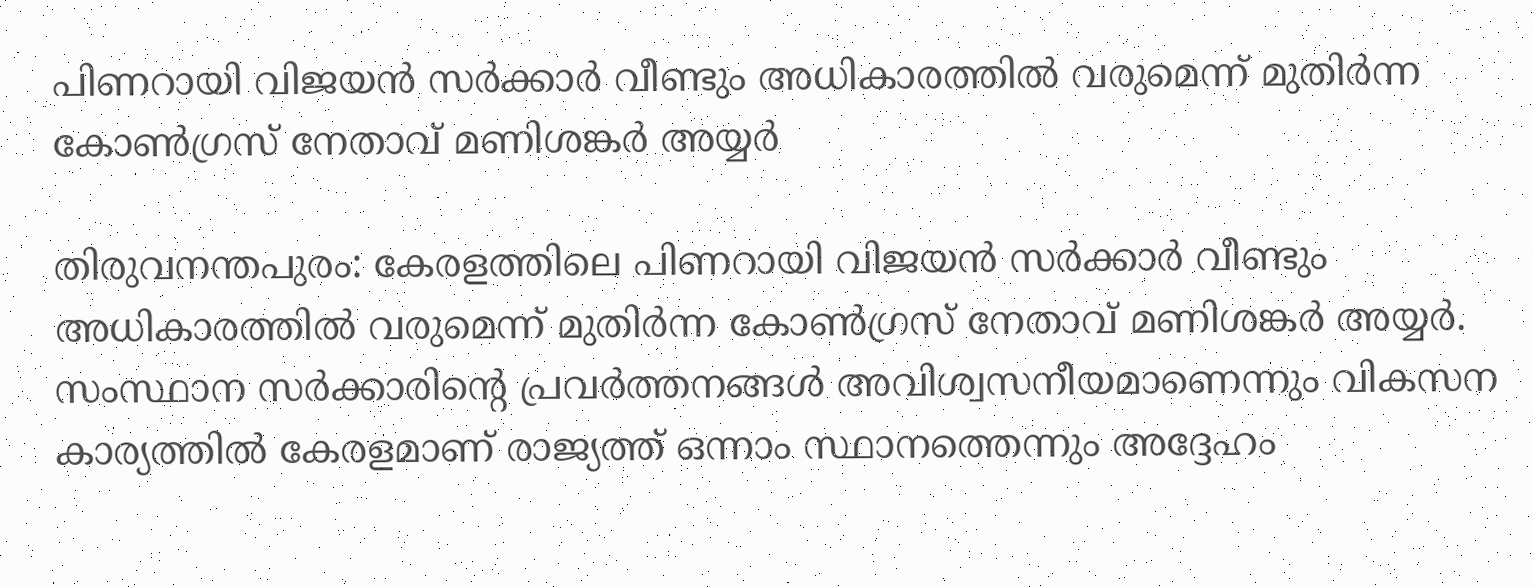പിണറായി വിജയൻ സർക്കാർ വീണ്ടും അധികാരത്തിൽ വരുമെന്ന് മുതിർന്ന കോൺഗ്രസ് നേതാവ് മണിശങ്കർ അയ്യർ

തിരുവനന്തപുരം: കേരളത്തിലെ പിണറായി വിജയൻ സർക്കാർ വീണ്ടും അധികാരത്തിൽ വരുമെന്ന് മുതിർന്ന കോൺഗ്രസ് നേതാവ് മണിശങ്കർ അയ്യർ. സംസ്ഥാന സർക്കാരിന്റെ പ്രവർത്തനങ്ങൾ അവിശ്വസനീയമാണെന്നും വികസന കാര്യത്തിൽ കേരളമാണ് രാജ്യത്ത് ഒന്നാം സ്ഥാനത്തെന്നും അദ്ദേഹം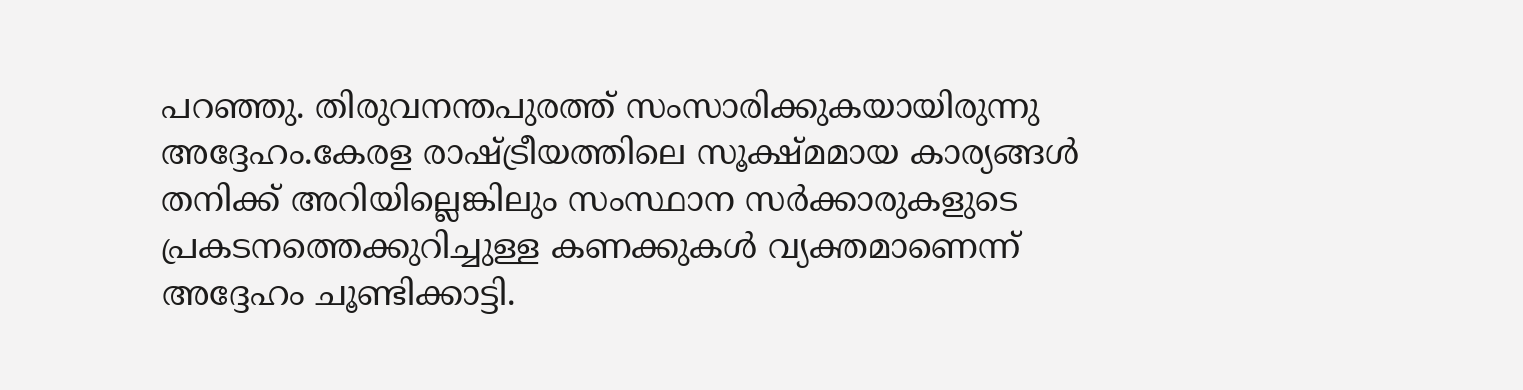പറഞ്ഞു. തിരുവനന്തപുരത്ത് സംസാരിക്കുകയായിരുന്നു അദ്ദേഹം.കേരള രാഷ്ട്രീയത്തിലെ സൂക്ഷ്മമായ കാര്യങ്ങൾ തനിക്ക് അറിയില്ലെങ്കിലും സംസ്ഥാന സർക്കാരുകളുടെ പ്രകടനത്തെക്കുറിച്ചുള്ള കണക്കുകൾ വ്യക്തമാണെന്ന് അദ്ദേഹം ചൂണ്ടിക്കാട്ടി.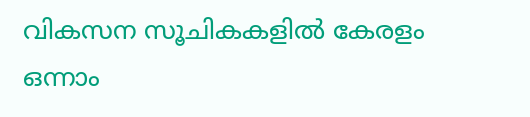വികസന സൂചികകളിൽ കേരളം ഒന്നാം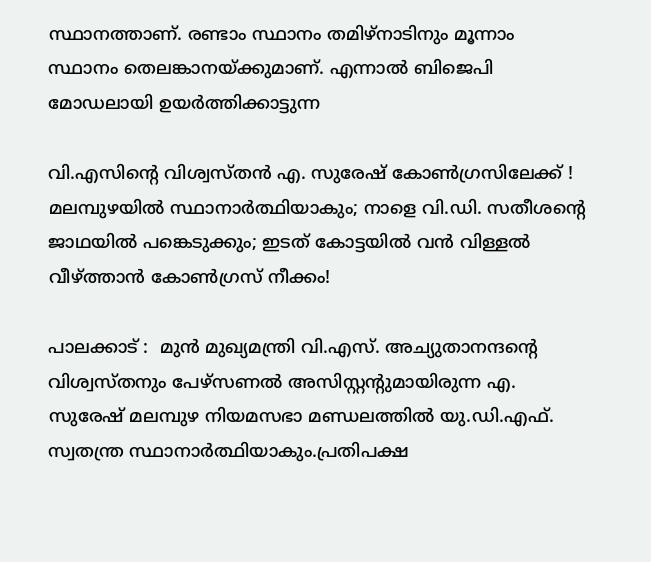സ്ഥാനത്താണ്. രണ്ടാം സ്ഥാനം തമിഴ്‌നാടിനും മൂന്നാം സ്ഥാനം തെലങ്കാനയ്ക്കുമാണ്. എന്നാൽ ബിജെപി മോഡലായി ഉയർത്തിക്കാട്ടുന്ന

വി.എസിന്റെ വിശ്വസ്തൻ എ. സുരേഷ് കോണ്‍ഗ്രസിലേക്ക് ! മലമ്പുഴയിൽ സ്ഥാനാർത്ഥിയാകും; നാളെ വി.ഡി. സതീശന്റെ ജാഥയിൽ പങ്കെടുക്കും; ഇടത് കോട്ടയിൽ വൻ വിള്ളൽ വീഴ്ത്താൻ കോൺഗ്രസ് നീക്കം!

പാലക്കാട് :  മുന്‍ മുഖ്യമന്ത്രി വി.എസ്. അച്യുതാനന്ദന്റെ വിശ്വസ്തനും പേഴ്‌സണല്‍ അസിസ്റ്റന്റുമായിരുന്ന എ. സുരേഷ് മലമ്പുഴ നിയമസഭാ മണ്ഡലത്തില്‍ യു.ഡി.എഫ്. സ്വതന്ത്ര സ്ഥാനാര്‍ത്ഥിയാകും.പ്രതിപക്ഷ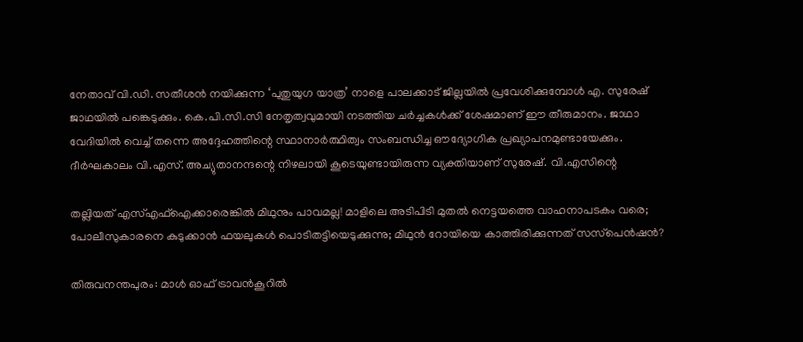നേതാവ് വി.ഡി. സതീശന്‍ നയിക്കുന്ന ‘പുതുയുഗ യാത്ര’ നാളെ പാലക്കാട് ജില്ലയില്‍ പ്രവേശിക്കുമ്പോള്‍ എ. സുരേഷ് ജാഥയില്‍ പങ്കെടുക്കും. കെ.പി.സി.സി നേതൃത്വവുമായി നടത്തിയ ചര്‍ച്ചകള്‍ക്ക് ശേഷമാണ് ഈ തീരുമാനം. ജാഥാ വേദിയില്‍ വെച്ച് തന്നെ അദ്ദേഹത്തിന്റെ സ്ഥാനാര്‍ത്ഥിത്വം സംബന്ധിച്ച ഔദ്യോഗിക പ്രഖ്യാപനമുണ്ടായേക്കും. ദീര്‍ഘകാലം വി.എസ്. അച്യുതാനന്ദന്റെ നിഴലായി കൂടെയുണ്ടായിരുന്ന വ്യക്തിയാണ് സുരേഷ്. വി.എസിന്റെ

തല്ലിയത് എസ്എഫ്‌ഐക്കാരെങ്കില്‍ മിഥുനും പാവമല്ല! മാളിലെ അടിപിടി മുതല്‍ നെട്ടയത്തെ വാഹനാപടകം വരെ; പോലീസുകാരനെ കുടുക്കാന്‍ ഫയലുകള്‍ പൊടിതട്ടിയെടുക്കുന്നു; മിഥുന്‍ റോയിയെ കാത്തിരിക്കുന്നത് സസ്‌പെന്‍ഷന്‍?

തിരുവനന്തപുരം: മാള്‍ ഓഫ് ട്രാവന്‍കൂറില്‍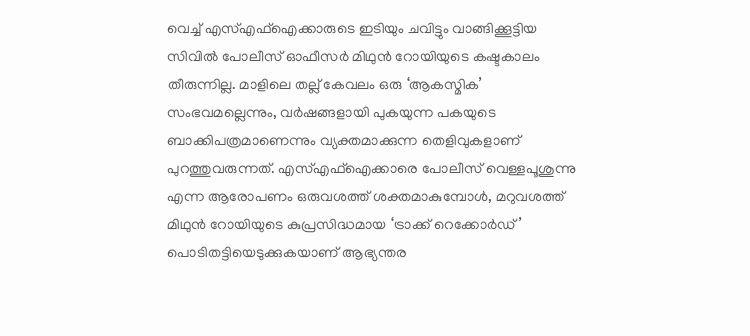വെച്ച് എസ്എഫ്‌ഐക്കാരുടെ ഇടിയും ചവിട്ടും വാങ്ങിക്കൂട്ടിയ സിവില്‍ പോലീസ് ഓഫീസര്‍ മിഥുന്‍ റോയിയുടെ കഷ്ടകാലം തീരുന്നില്ല. മാളിലെ തല്ല് കേവലം ഒരു ‘ആകസ്മിക’ സംഭവമല്ലെന്നും, വര്‍ഷങ്ങളായി പുകയുന്ന പകയുടെ ബാക്കിപത്രമാണെന്നും വ്യക്തമാക്കുന്ന തെളിവുകളാണ് പുറത്തുവരുന്നത്. എസ്എഫ്‌ഐക്കാരെ പോലീസ് വെള്ളപൂശുന്നു എന്ന ആരോപണം ഒരുവശത്ത് ശക്തമാകുമ്പോള്‍, മറുവശത്ത് മിഥുന്‍ റോയിയുടെ കുപ്രസിദ്ധമായ ‘ട്രാക്ക് റെക്കോര്‍ഡ്’ പൊടിതട്ടിയെടുക്കുകയാണ് ആഭ്യന്തര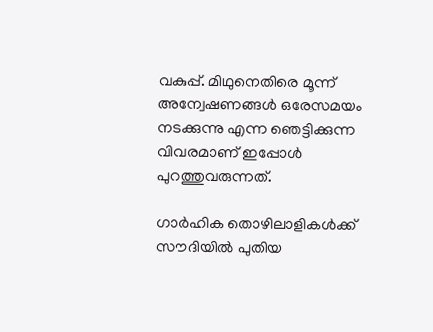വകുപ്പ്. മിഥുനെതിരെ മൂന്ന് അന്വേഷണങ്ങള്‍ ഒരേസമയം നടക്കുന്നു എന്ന ഞെട്ടിക്കുന്ന വിവരമാണ് ഇപ്പോള്‍ പുറത്തുവരുന്നത്.

ഗാർഹിക തൊഴിലാളികൾക്ക് സൗദിയിൽ പുതിയ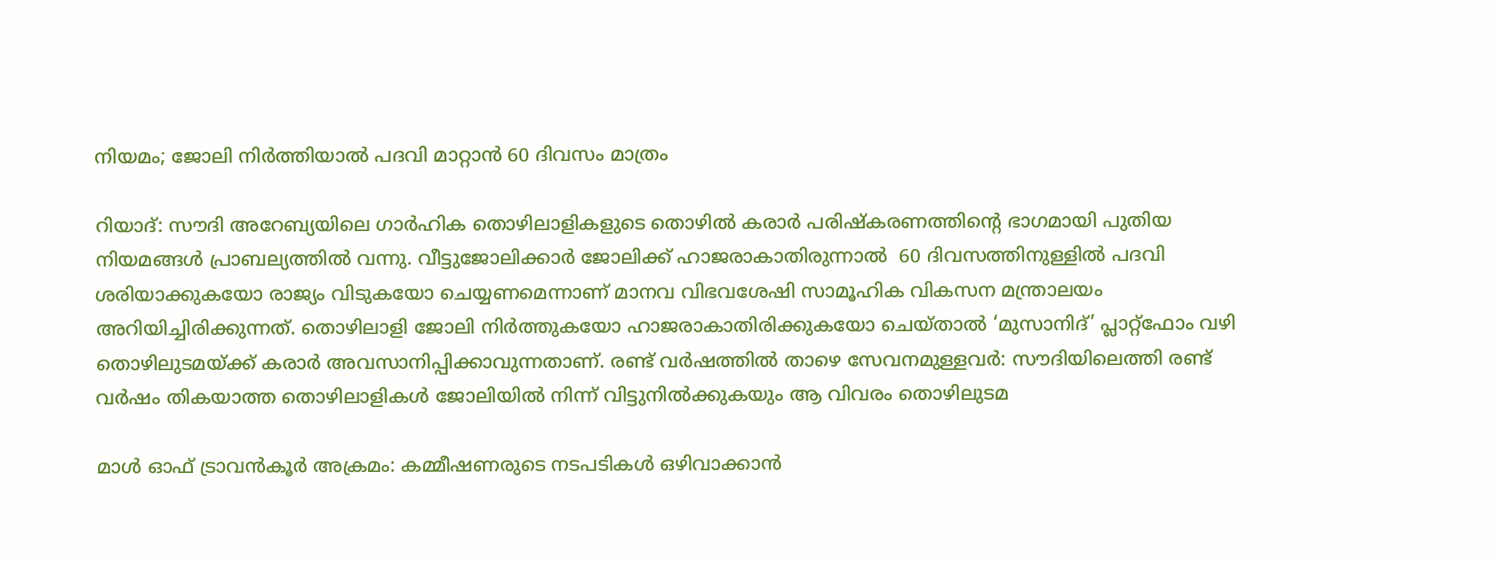നിയമം; ജോലി നിർത്തിയാൽ പദവി മാറ്റാൻ 60 ദിവസം മാത്രം

റിയാദ്: സൗദി അറേബ്യയിലെ ഗാർഹിക തൊഴിലാളികളുടെ തൊഴിൽ കരാർ പരിഷ്കരണത്തിന്റെ ഭാഗമായി പുതിയ നിയമങ്ങൾ പ്രാബല്യത്തിൽ വന്നു. വീട്ടുജോലിക്കാർ ജോലിക്ക് ഹാജരാകാതിരുന്നാൽ  60 ദിവസത്തിനുള്ളിൽ പദവി ശരിയാക്കുകയോ രാജ്യം വിടുകയോ ചെയ്യണമെന്നാണ് മാനവ വിഭവശേഷി സാമൂഹിക വികസന മന്ത്രാലയം അറിയിച്ചിരിക്കുന്നത്. തൊഴിലാളി ജോലി നിർത്തുകയോ ഹാജരാകാതിരിക്കുകയോ ചെയ്താൽ ‘മുസാനിദ്’ പ്ലാറ്റ്‌ഫോം വഴി തൊഴിലുടമയ്ക്ക് കരാർ അവസാനിപ്പിക്കാവുന്നതാണ്. രണ്ട് വർഷത്തിൽ താഴെ സേവനമുള്ളവർ: സൗദിയിലെത്തി രണ്ട് വർഷം തികയാത്ത തൊഴിലാളികൾ ജോലിയിൽ നിന്ന് വിട്ടുനിൽക്കുകയും ആ വിവരം തൊഴിലുടമ

മാള്‍ ഓഫ് ട്രാവന്‍കൂര്‍ അക്രമം: കമ്മീഷണരുടെ നടപടികള്‍ ഒഴിവാക്കാന്‍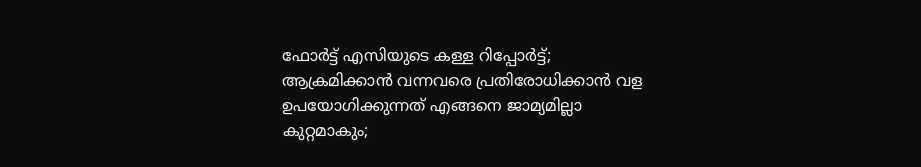ഫോര്‍ട്ട് എസിയുടെ കള്ള റിപ്പോര്‍ട്ട്; ആക്രമിക്കാന്‍ വന്നവരെ പ്രതിരോധിക്കാന്‍ വള ഉപയോഗിക്കുന്നത് എങ്ങനെ ജാമ്യമില്ലാ കുറ്റമാകും;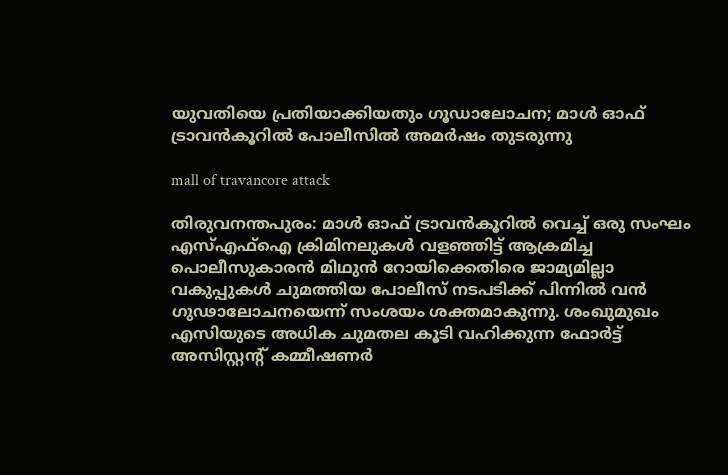യുവതിയെ പ്രതിയാക്കിയതും ഗൂഡാലോചന; മാള്‍ ഓഫ് ട്രാവന്‍കൂറില്‍ പോലീസില്‍ അമര്‍ഷം തുടരുന്നു

mall of travancore attack

തിരുവനന്തപുരം: മാള്‍ ഓഫ് ട്രാവന്‍കൂറില്‍ വെച്ച് ഒരു സംഘം എസ്എഫ്‌ഐ ക്രിമിനലുകള്‍ വളഞ്ഞിട്ട് ആക്രമിച്ച പൊലീസുകാരന്‍ മിഥുന്‍ റോയിക്കെതിരെ ജാമ്യമില്ലാ വകുപ്പുകള്‍ ചുമത്തിയ പോലീസ് നടപടിക്ക് പിന്നില്‍ വന്‍ ഗുഢാലോചനയെന്ന് സംശയം ശക്തമാകുന്നു. ശംഖുമുഖം എസിയുടെ അധിക ചുമതല കൂടി വഹിക്കുന്ന ഫോര്‍ട്ട് അസിസ്റ്റന്റ് കമ്മീഷണര്‍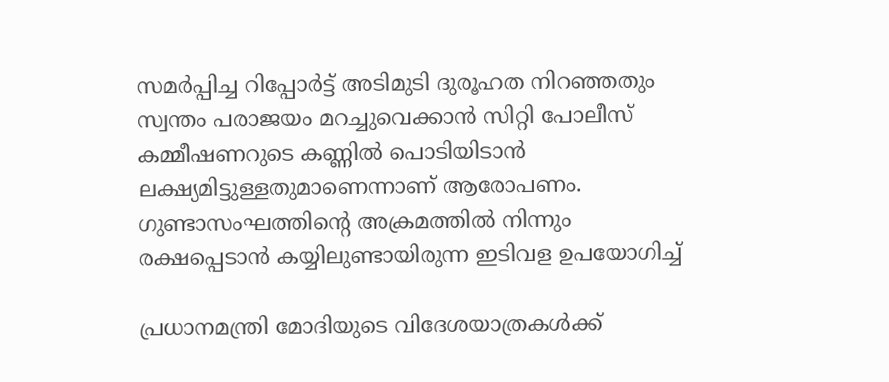സമര്‍പ്പിച്ച റിപ്പോര്‍ട്ട് അടിമുടി ദുരൂഹത നിറഞ്ഞതും സ്വന്തം പരാജയം മറച്ചുവെക്കാന്‍ സിറ്റി പോലീസ് കമ്മീഷണറുടെ കണ്ണില്‍ പൊടിയിടാന്‍ ലക്ഷ്യമിട്ടുള്ളതുമാണെന്നാണ് ആരോപണം. ഗുണ്ടാസംഘത്തിന്റെ അക്രമത്തില്‍ നിന്നും രക്ഷപ്പെടാന്‍ കയ്യിലുണ്ടായിരുന്ന ഇടിവള ഉപയോഗിച്ച്

പ്രധാനമന്ത്രി മോദിയുടെ വിദേശയാത്രകൾക്ക്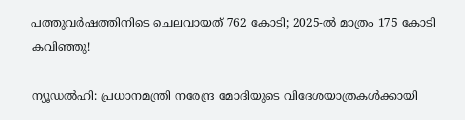പത്തുവർഷത്തിനിടെ ചെലവായത് 762 കോടി; 2025-ൽ മാത്രം 175 കോടി കവിഞ്ഞു!

ന്യൂഡൽഹി: പ്രധാനമന്ത്രി നരേന്ദ്ര മോദിയുടെ വിദേശയാത്രകൾക്കായി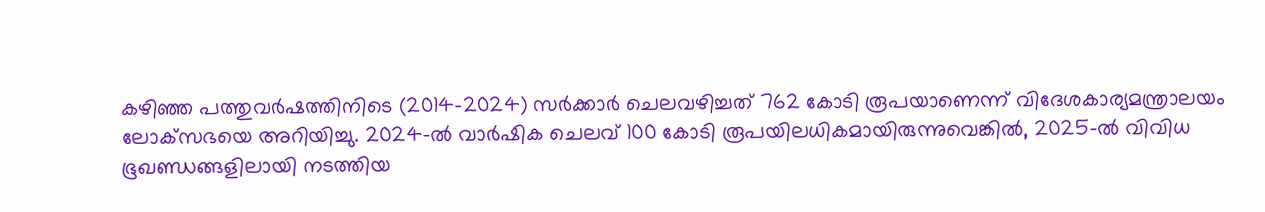കഴിഞ്ഞ പത്തുവർഷത്തിനിടെ (2014-2024) സർക്കാർ ചെലവഴിച്ചത് 762 കോടി രൂപയാണെന്ന് വിദേശകാര്യമന്ത്രാലയം ലോക്‌സഭയെ അറിയിച്ചു. 2024-ൽ വാർഷിക ചെലവ് 100 കോടി രൂപയിലധികമായിരുന്നുവെങ്കിൽ, 2025-ൽ വിവിധ ഭൂഖണ്ഡങ്ങളിലായി നടത്തിയ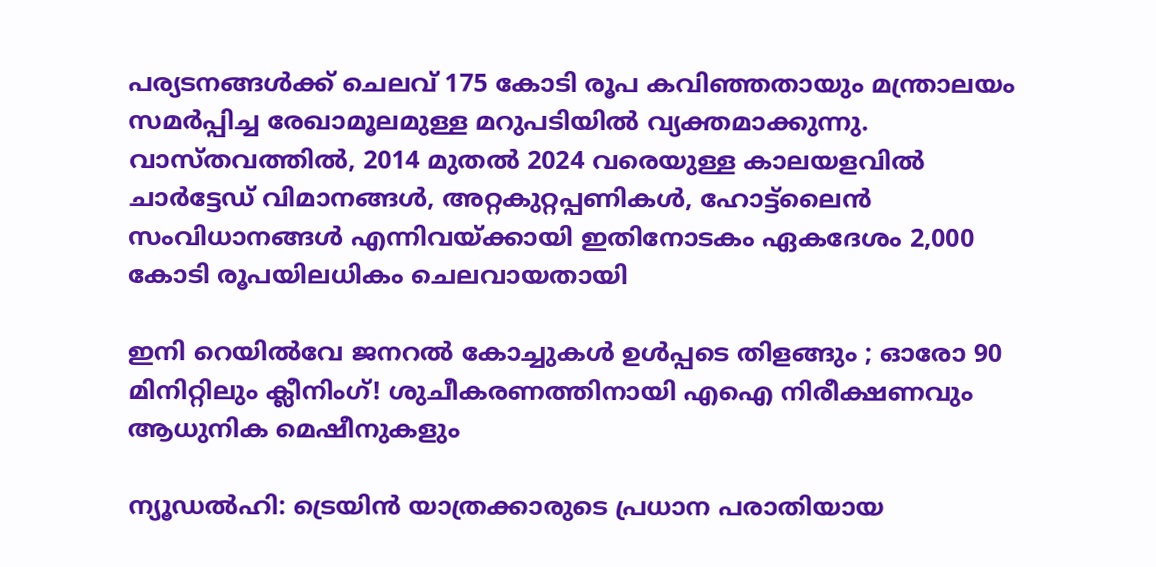പര്യടനങ്ങൾക്ക് ചെലവ് 175 കോടി രൂപ കവിഞ്ഞതായും മന്ത്രാലയം സമർപ്പിച്ച രേഖാമൂലമുള്ള മറുപടിയിൽ വ്യക്തമാക്കുന്നു. വാസ്തവത്തിൽ, 2014 മുതൽ 2024 വരെയുള്ള കാലയളവിൽ ചാർട്ടേഡ് വിമാനങ്ങൾ, അറ്റകുറ്റപ്പണികൾ, ഹോട്ട്‌ലൈൻ സംവിധാനങ്ങൾ എന്നിവയ്ക്കായി ഇതിനോടകം ഏകദേശം 2,000 കോടി രൂപയിലധികം ചെലവായതായി

ഇനി റെയിൽവേ ജനറൽ കോച്ചുകൾ ഉൾപ്പടെ തിളങ്ങും ; ഓരോ 90 മിനിറ്റിലും ക്ലീനിംഗ്! ശുചീകരണത്തിനായി എഐ നിരീക്ഷണവും ആധുനിക മെഷീനുകളും

ന്യൂഡൽഹി: ട്രെയിൻ യാത്രക്കാരുടെ പ്രധാന പരാതിയായ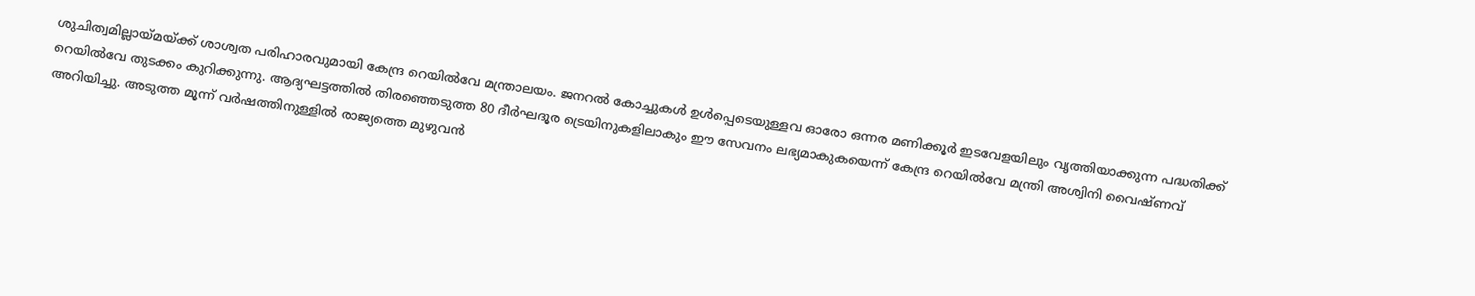ശുചിത്വമില്ലായ്മയ്ക്ക് ശാശ്വത പരിഹാരവുമായി കേന്ദ്ര റെയിൽവേ മന്ത്രാലയം. ജനറൽ കോച്ചുകൾ ഉൾപ്പെടെയുള്ളവ ഓരോ ഒന്നര മണിക്കൂർ ഇടവേളയിലും വൃത്തിയാക്കുന്ന പദ്ധതിക്ക് റെയിൽവേ തുടക്കം കുറിക്കുന്നു. ആദ്യഘട്ടത്തിൽ തിരഞ്ഞെടുത്ത 80 ദീർഘദൂര ട്രെയിനുകളിലാകും ഈ സേവനം ലഭ്യമാകുകയെന്ന് കേന്ദ്ര റെയിൽവേ മന്ത്രി അശ്വിനി വൈഷ്ണവ് അറിയിച്ചു. അടുത്ത മൂന്ന് വർഷത്തിനുള്ളിൽ രാജ്യത്തെ മുഴുവൻ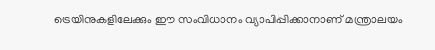ട്രെയിനുകളിലേക്കും ഈ സംവിധാനം വ്യാപിപ്പിക്കാനാണ് മന്ത്രാലയം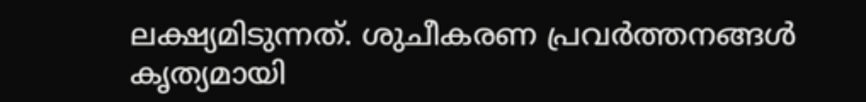ലക്ഷ്യമിടുന്നത്. ശുചീകരണ പ്രവർത്തനങ്ങൾ കൃത്യമായി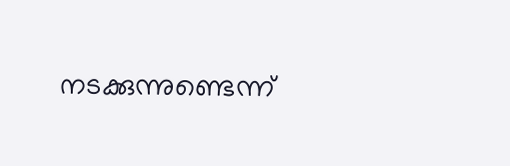നടക്കുന്നുണ്ടെന്ന്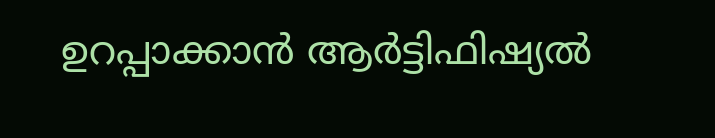ഉറപ്പാക്കാൻ ആർട്ടിഫിഷ്യൽ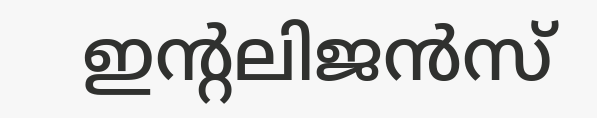ഇന്റലിജൻസ്